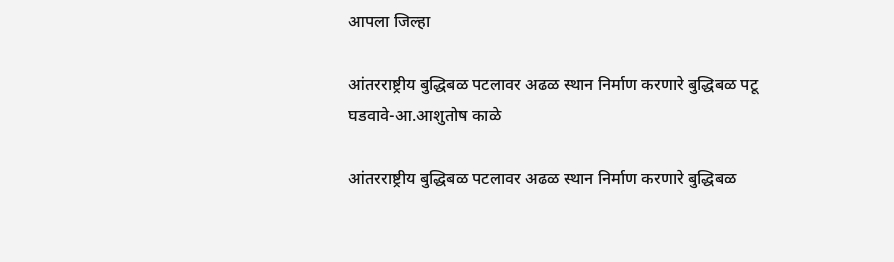आपला जिल्हा

आंतरराष्ट्रीय बुद्धिबळ पटलावर अढळ स्थान निर्माण करणारे बुद्धिबळ पटू घडवावे-आ.आशुतोष काळे

आंतरराष्ट्रीय बुद्धिबळ पटलावर अढळ स्थान निर्माण करणारे बुद्धिबळ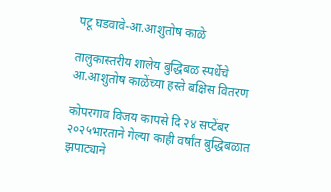पटू घडवावे-आ.आशुतोष काळे

तालुकास्तरीय शालेय बुद्धिबळ स्पर्धेचे आ.आशुतोष काळेंच्या हस्ते बक्षिस वितरण

कोपरगाव विजय कापसे दि २४ सप्टेंबर २०२५भारताने गेल्या काही वर्षांत बुद्धिबळात झपाट्याने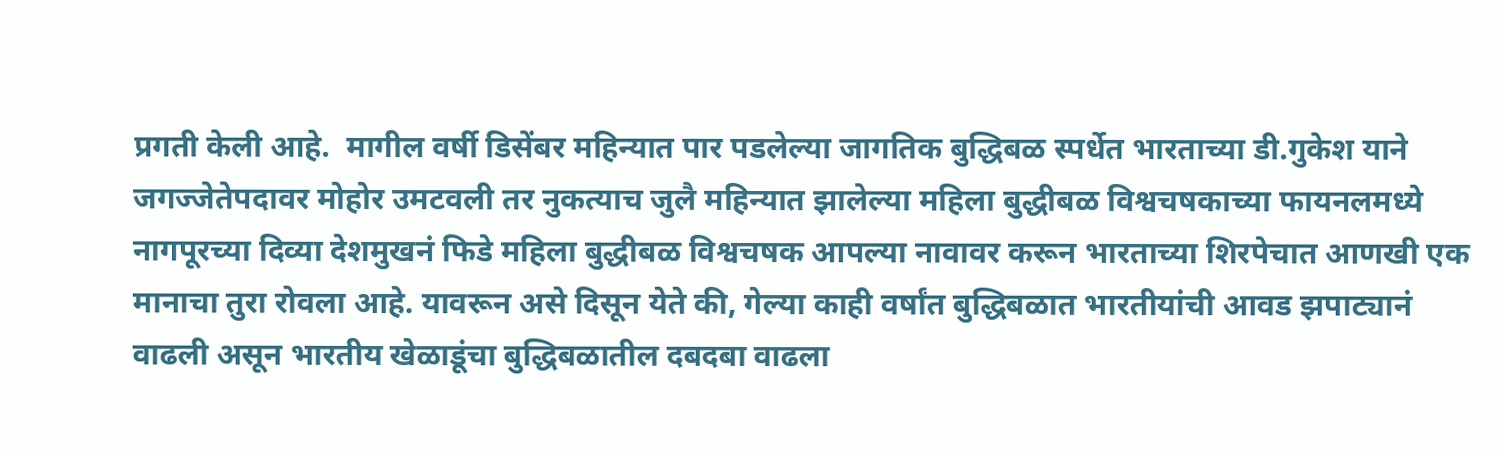प्रगती केली आहे.  मागील वर्षी डिसेंबर महिन्यात पार पडलेल्या जागतिक बुद्धिबळ स्पर्धेत भारताच्या डी.गुकेश याने जगज्जेतेपदावर मोहोर उमटवली तर नुकत्याच जुलै महिन्यात झालेल्या महिला बुद्धीबळ विश्वचषकाच्या फायनलमध्ये नागपूरच्या दिव्या देशमुखनं फिडे महिला बुद्धीबळ विश्वचषक आपल्या नावावर करून भारताच्या शिरपेचात आणखी एक मानाचा तुरा रोवला आहे. यावरून असे दिसून येते की, गेल्या काही वर्षांत बुद्धिबळात भारतीयांची आवड झपाट्यानं वाढली असून भारतीय खेळाडूंचा बुद्धिबळातील दबदबा वाढला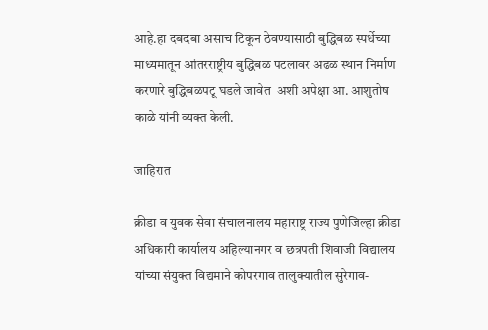आहे.हा दबदबा असाच टिकून ठेवण्यासाठी बुद्धिबळ स्पर्धेच्या माध्यमातून आंतरराष्ट्रीय बुद्धिबळ पटलावर अढळ स्थान निर्माण करणारे बुद्धिबळपटू घडले जावेत  अशी अपेक्षा आ. आशुतोष काळे यांनी व्यक्त केली.

जाहिरात

क्रीडा व युवक सेवा संचालनालय महाराष्ट्र राज्य पुणेजिल्हा क्रीडा अधिकारी कार्यालय अहिल्यानगर व छत्रपती शिवाजी विद्यालय यांच्या संयुक्त विद्यमाने कोपरगाव तालुक्यातील सुरेगाव-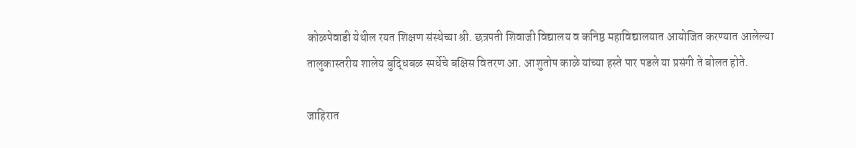कोळपेवाडी येथील रयत शिक्षण संस्थेच्या श्री. छत्रपती शिवाजी विद्यालय व कनिष्ठ महाविद्यालयात आयोजित करण्यात आलेल्या तालुकास्तरीय शालेय बुद्धिबळ स्पर्धेचे बक्षिस वितरण आ. आशुतोष काळे यांच्या हस्ते पार पडले या प्रसंगी ते बोलत होते.

जाहिरात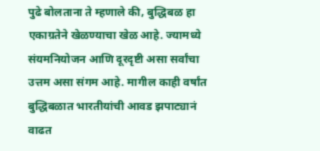पुढे बोलताना ते म्हणाले की, बुद्धिबळ हा एकाग्रतेने खेळण्याचा खेळ आहे. ज्यामध्ये संयमनियोजन आणि दूरदृष्टी असा सर्वांचा उत्तम असा संगम आहे. मागील काही वर्षांत बुद्धिबळात भारतीयांची आवड झपाट्यानं वाढत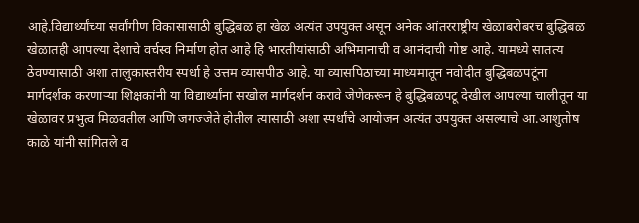आहे.विद्यार्थ्यांच्या सर्वांगीण विकासासाठी बुद्धिबळ हा खेळ अत्यंत उपयुक्त असून अनेक आंतरराष्ट्रीय खेळाबरोबरच बुद्धिबळ खेळातही आपल्या देशाचे वर्चस्व निर्माण होत आहे हि भारतीयांसाठी अभिमानाची व आनंदाची गोष्ट आहे. यामध्ये सातत्य ठेवण्यासाठी अशा तालुकास्तरीय स्पर्धा हे उत्तम व्यासपीठ आहे. या व्यासपिठाच्या माध्यमातून नवोदीत बुद्धिबळपटूंना मार्गदर्शक करणाऱ्या शिक्षकांनी या विद्यार्थ्यांना सखोल मार्गदर्शन करावे जेणेकरून हे बुद्धिबळपटू देखील आपल्या चालीतून या खेळावर प्रभुत्व मिळवतील आणि जगज्जेते होतील त्यासाठी अशा स्पर्धांचे आयोजन अत्यंत उपयुक्त असल्याचे आ.आशुतोष काळे यांनी सांगितले व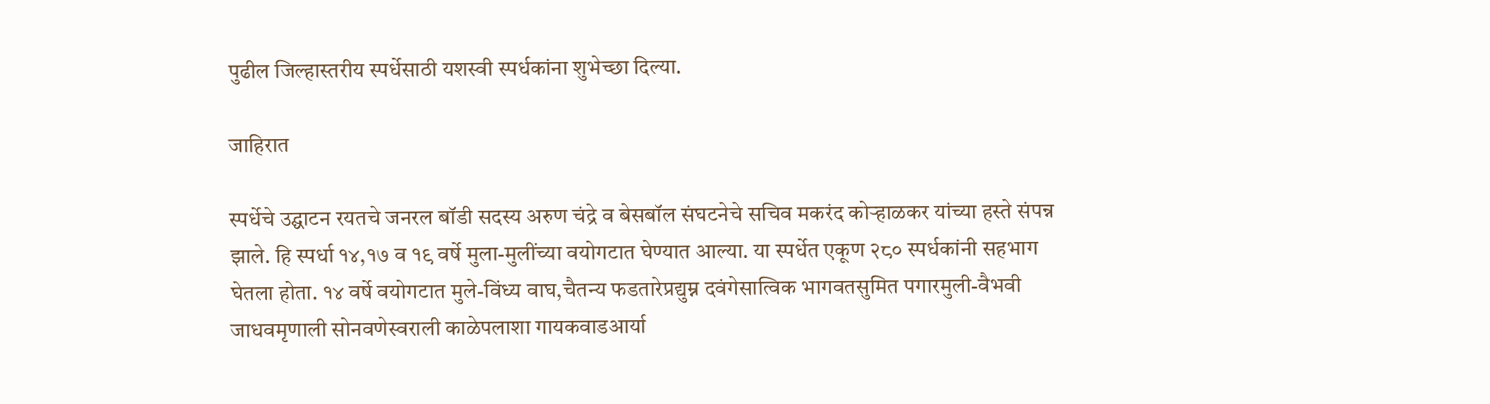पुढील जिल्हास्तरीय स्पर्धेसाठी यशस्वी स्पर्धकांना शुभेच्छा दिल्या.

जाहिरात

स्पर्धेचे उद्घाटन रयतचे जनरल बॉडी सदस्य अरुण चंद्रे व बेसबॉल संघटनेचे सचिव मकरंद कोऱ्हाळकर यांच्या हस्ते संपन्न झाले. हि स्पर्धा १४,१७ व १९ वर्षे मुला-मुलींच्या वयोगटात घेण्यात आल्या. या स्पर्धेत एकूण २८० स्पर्धकांनी सहभाग घेतला होता. १४ वर्षे वयोगटात मुले-विंध्य वाघ,चैतन्य फडतारेप्रद्युम्न दवंगेसात्विक भागवतसुमित पगारमुली-वैभवी जाधवमृणाली सोनवणेस्वराली काळेपलाशा गायकवाडआर्या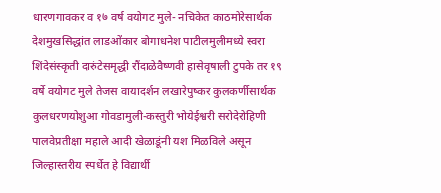धारणगावकर व १७ वर्ष वयोगट मुले- नचिकेत काठमोरेसार्थक देशमुखसिद्धांत लाडओंकार बोगाधनेश पाटीलमुलीमध्ये स्वरा शिंदेसंस्कृती दारुंटेसमृद्धी रौंदाळेवैष्णवी हासेवृषाली टुपके तर १९ वर्षे वयोगट मुले तेजस वायादर्शन लखारेपुष्कर कुलकर्णीसार्थक कुलधरणयोशुआ गोवडामुली-कस्तुरी भोयेईश्वरी सरोदेरोहिणी पालवेप्रतीक्षा महाले आदी खेळाडूंनी यश मिळविले असून जिल्हास्तरीय स्पर्धेत हे विद्यार्थी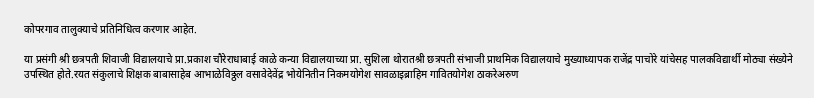कोपरगाव तालुक्याचे प्रतिनिधित्व करणार आहेत.

या प्रसंगी श्री छत्रपती शिवाजी विद्यालयाचे प्रा.प्रकाश चौरेराधाबाई काळे कन्या विद्यालयाच्या प्रा. सुशिला थोरातश्री छत्रपती संभाजी प्राथमिक विद्यालयाचे मुख्याध्यापक राजेंद्र पाचोरे यांचेसह पालकविद्यार्थी मोठ्या संख्येने उपस्थित होते.रयत संकुलाचे शिक्षक बाबासाहेब आभाळेविठ्ठल वसावेदेवेंद्र भोयेनितीन निकमयोगेश सावळाइब्राहिम गावितयोगेश ठाकरेअरुण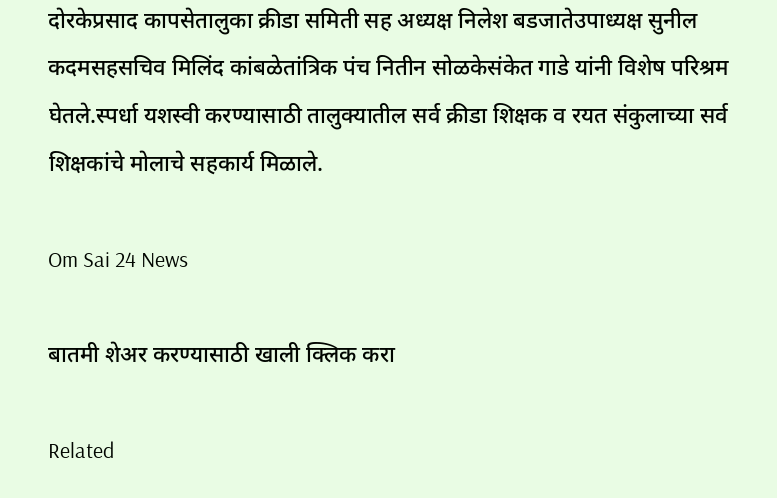दोरकेप्रसाद कापसेतालुका क्रीडा समिती सह अध्यक्ष निलेश बडजातेउपाध्यक्ष सुनील कदमसहसचिव मिलिंद कांबळेतांत्रिक पंच नितीन सोळकेसंकेत गाडे यांनी विशेष परिश्रम घेतले.स्पर्धा यशस्वी करण्यासाठी तालुक्यातील सर्व क्रीडा शिक्षक व रयत संकुलाच्या सर्व शिक्षकांचे मोलाचे सहकार्य मिळाले.

Om Sai 24 News

बातमी शेअर करण्यासाठी खाली क्लिक करा

Related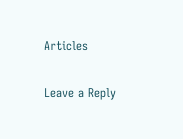Articles

Leave a Reply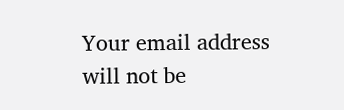Your email address will not be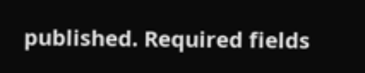published. Required fields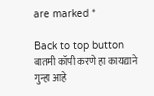are marked *

Back to top button
बातमी कॉपी करणे हा कायद्याने गुन्हा आहे